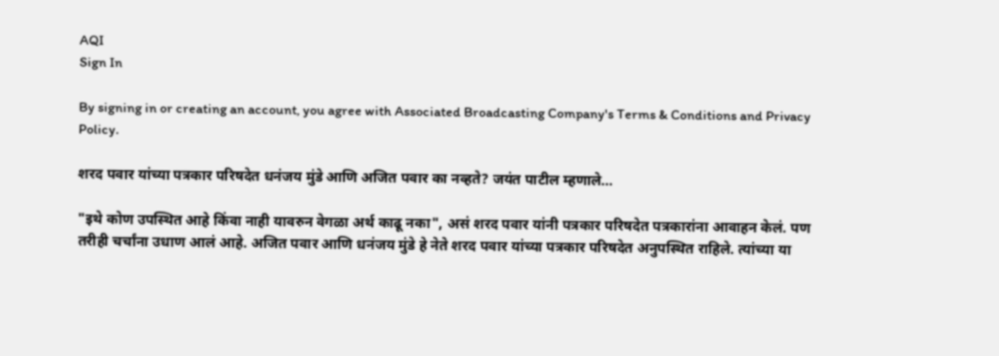AQI
Sign In

By signing in or creating an account, you agree with Associated Broadcasting Company's Terms & Conditions and Privacy Policy.

शरद पवार यांच्या पत्रकार परिषदेत धनंजय मुंडे आणि अजित पवार का नव्हते? जयंत पाटील म्हणाले…

"इथे कोण उपस्थित आहे किंवा नाही यावरुन वेगळा अर्थ काढू नका", असं शरद पवार यांनी पत्रकार परिषदेत पत्रकारांना आवाहन केलं. पण तरीही चर्चांना उधाण आलं आहे. अजित पवार आणि धनंजय मुंडे हे नेते शरद पवार यांच्या पत्रकार परिषदेत अनुपस्थित राहिले. त्यांच्या या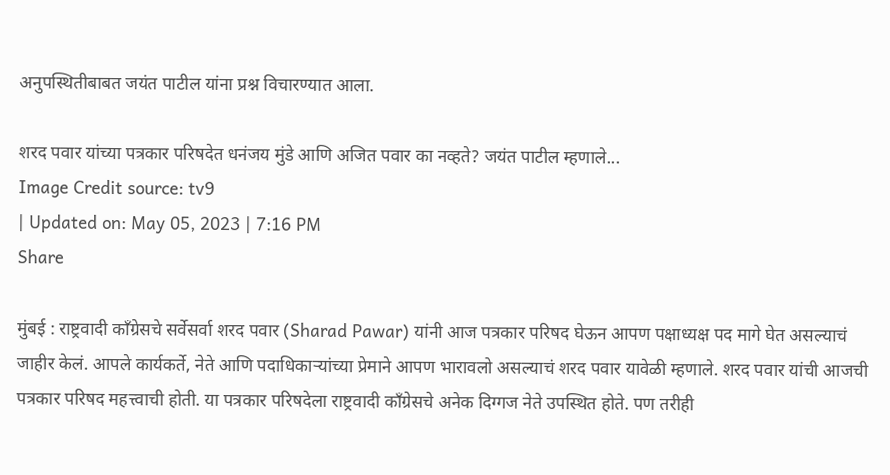अनुपस्थितीबाबत जयंत पाटील यांना प्रश्न विचारण्यात आला.

शरद पवार यांच्या पत्रकार परिषदेत धनंजय मुंडे आणि अजित पवार का नव्हते? जयंत पाटील म्हणाले...
Image Credit source: tv9
| Updated on: May 05, 2023 | 7:16 PM
Share

मुंबई : राष्ट्रवादी काँग्रेसचे सर्वेसर्वा शरद पवार (Sharad Pawar) यांनी आज पत्रकार परिषद घेऊन आपण पक्षाध्यक्ष पद मागे घेत असल्याचं जाहीर केलं. आपले कार्यकर्ते, नेते आणि पदाधिकाऱ्यांच्या प्रेमाने आपण भारावलो असल्याचं शरद पवार यावेळी म्हणाले. शरद पवार यांची आजची पत्रकार परिषद महत्त्वाची होती. या पत्रकार परिषदेला राष्ट्रवादी काँग्रेसचे अनेक दिग्गज नेते उपस्थित होते. पण तरीही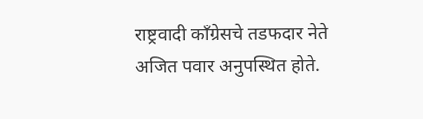राष्ट्रवादी काँग्रेसचे तडफदार नेते अजित पवार अनुपस्थित होते.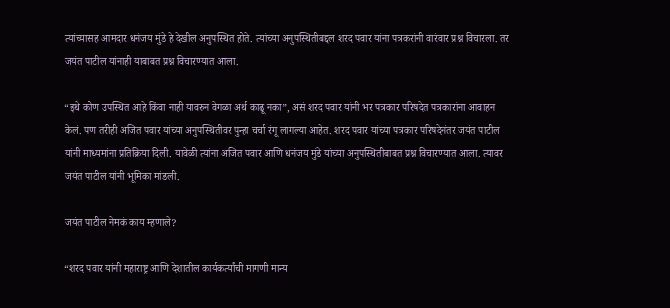त्यांच्यासह आमदार धनंजय मुंडे हे देखील अनुपस्थित होते. त्यांच्या अनुपस्थितीबद्दल शरद पवार यांना पत्रकरांनी वारंवार प्रश्न विचारला. तर जयंत पाटील यांनाही याबाबत प्रश्न विचारण्यात आला.

“इथे कोण उपस्थित आहे किंवा नाही यावरुन वेगळा अर्थ काढू नका”, असं शरद पवार यांनी भर पत्रकार परिषदेत पत्रकारांना आवाहन केलं. पण तरीही अजित पवार यांच्या अनुपस्थितीवर पुन्हा चर्चा रंगू लागल्या आहेत. शरद पवार यांच्या पत्रकार परिषदेनंतर जयंत पाटील यांनी माध्यमांना प्रतिक्रिया दिली. यावेळी त्यांना अजित पवार आणि धनंजय मुंडे यांच्या अनुपस्थितीबाबत प्रश्न विचारण्यात आला. त्यावर जयंत पाटील यांनी भूमिका मांडली.

जयंत पाटील नेमकं काय म्हणाले?

“शरद पवार यांनी महाराष्ट्र आणि देशातील कार्यकर्त्यांची मागणी मान्य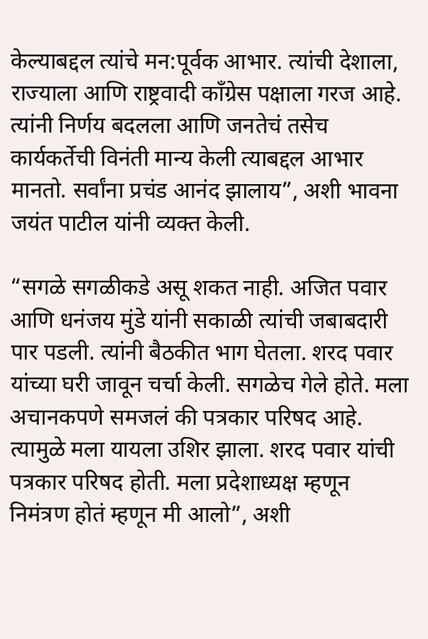केल्याबद्दल त्यांचे मन:पूर्वक आभार. त्यांची देशाला, राज्याला आणि राष्ट्रवादी काँग्रेस पक्षाला गरज आहे. त्यांनी निर्णय बदलला आणि जनतेचं तसेच कार्यकर्तेची विनंती मान्य केली त्याबद्दल आभार मानतो. सर्वांना प्रचंड आनंद झालाय”, अशी भावना जयंत पाटील यांनी व्यक्त केली.

“सगळे सगळीकडे असू शकत नाही. अजित पवार आणि धनंजय मुंडे यांनी सकाळी त्यांची जबाबदारी पार पडली. त्यांनी बैठकीत भाग घेतला. शरद पवार यांच्या घरी जावून चर्चा केली. सगळेच गेले होते. मला अचानकपणे समजलं की पत्रकार परिषद आहे. त्यामुळे मला यायला उशिर झाला. शरद पवार यांची पत्रकार परिषद होती. मला प्रदेशाध्यक्ष म्हणून निमंत्रण होतं म्हणून मी आलो”, अशी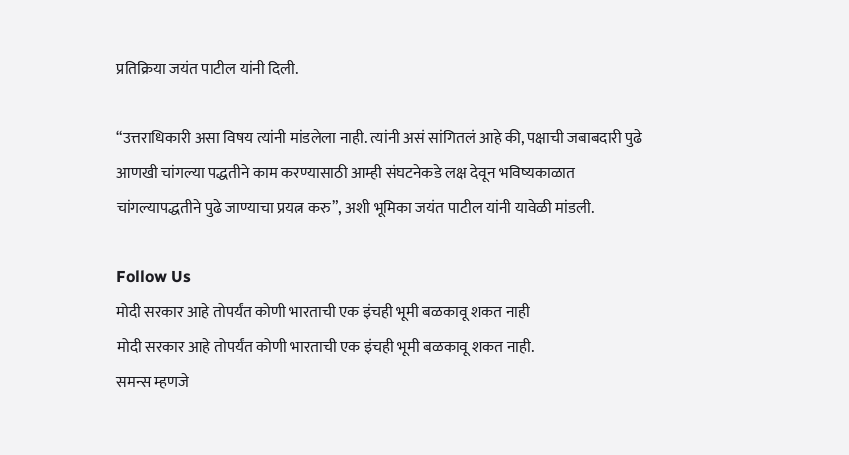प्रतिक्रिया जयंत पाटील यांनी दिली.

“उत्तराधिकारी असा विषय त्यांनी मांडलेला नाही. त्यांनी असं सांगितलं आहे की, पक्षाची जबाबदारी पुढे आणखी चांगल्या पद्धतीने काम करण्यासाठी आम्ही संघटनेकडे लक्ष देवून भविष्यकाळात चांगल्यापद्धतीने पुढे जाण्याचा प्रयत्न करु”, अशी भूमिका जयंत पाटील यांनी यावेळी मांडली.

Follow Us
मोदी सरकार आहे तोपर्यंत कोणी भारताची एक इंचही भूमी बळकावू शकत नाही
मोदी सरकार आहे तोपर्यंत कोणी भारताची एक इंचही भूमी बळकावू शकत नाही.
समन्स म्हणजे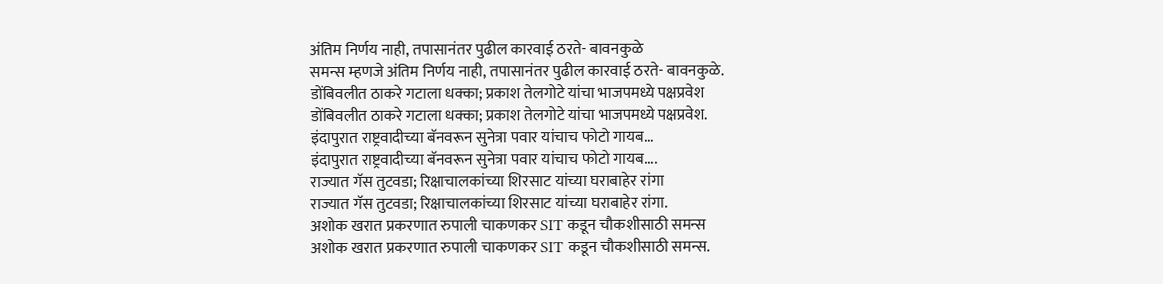अंतिम निर्णय नाही, तपासानंतर पुढील कारवाई ठरते- बावनकुळे
समन्स म्हणजे अंतिम निर्णय नाही, तपासानंतर पुढील कारवाई ठरते- बावनकुळे.
डोंबिवलीत ठाकरे गटाला धक्का; प्रकाश तेलगोटे यांचा भाजपमध्ये पक्षप्रवेश
डोंबिवलीत ठाकरे गटाला धक्का; प्रकाश तेलगोटे यांचा भाजपमध्ये पक्षप्रवेश.
इंदापुरात राष्ट्रवादीच्या बॅनवरून सुनेत्रा पवार यांचाच फोटो गायब...
इंदापुरात राष्ट्रवादीच्या बॅनवरून सुनेत्रा पवार यांचाच फोटो गायब....
राज्यात गॅस तुटवडा; रिक्षाचालकांच्या शिरसाट यांच्या घराबाहेर रांगा
राज्यात गॅस तुटवडा; रिक्षाचालकांच्या शिरसाट यांच्या घराबाहेर रांगा.
अशोक खरात प्रकरणात रुपाली चाकणकर SIT कडून चौकशीसाठी समन्स
अशोक खरात प्रकरणात रुपाली चाकणकर SIT कडून चौकशीसाठी समन्स.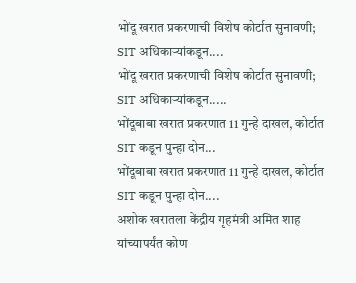भोंदू खरात प्रकरणाची विशेष कोर्टात सुनावणी; SIT अधिकाऱ्यांकडून....
भोंदू खरात प्रकरणाची विशेष कोर्टात सुनावणी; SIT अधिकाऱ्यांकडून.....
भोंदूबाबा खरात प्रकरणात 11 गुन्हे दाखल, कोर्टात SIT कडून पुन्हा दोन...
भोंदूबाबा खरात प्रकरणात 11 गुन्हे दाखल, कोर्टात SIT कडून पुन्हा दोन....
अशोक खरातला केंद्रीय गृहमंत्री अमित शाह यांच्यापर्यंत कोण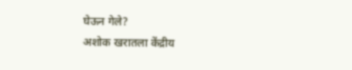घेऊन गेले?
अशोक खरातला केंद्रीय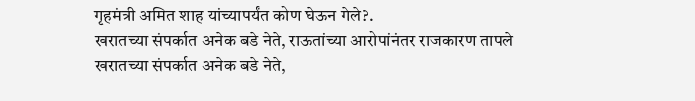गृहमंत्री अमित शाह यांच्यापर्यंत कोण घेऊन गेले?.
खरातच्या संपर्कात अनेक बडे नेते, राऊतांच्या आरोपांनंतर राजकारण तापले
खरातच्या संपर्कात अनेक बडे नेते,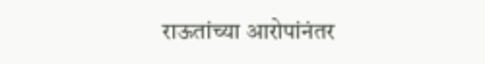राऊतांच्या आरोपांनंतर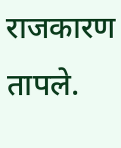राजकारण तापले.